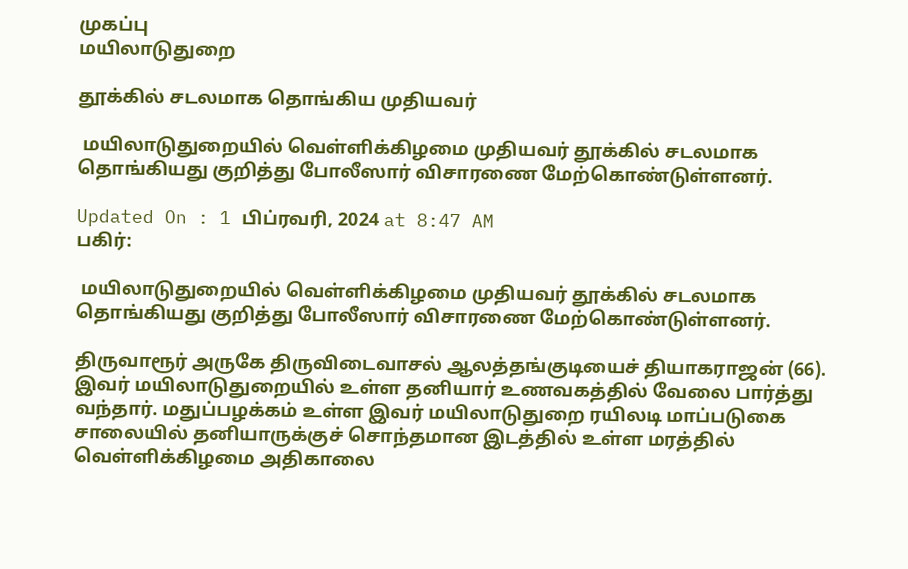முகப்பு
மயிலாடுதுறை

தூக்கில் சடலமாக தொங்கிய முதியவர்

 மயிலாடுதுறையில் வெள்ளிக்கிழமை முதியவர் தூக்கில் சடலமாக தொங்கியது குறித்து போலீஸார் விசாரணை மேற்கொண்டுள்ளனர்.

Updated On : 1 பிப்ரவரி, 2024 at 8:47 AM
பகிர்:

 மயிலாடுதுறையில் வெள்ளிக்கிழமை முதியவர் தூக்கில் சடலமாக தொங்கியது குறித்து போலீஸார் விசாரணை மேற்கொண்டுள்ளனர்.

திருவாரூர் அருகே திருவிடைவாசல் ஆலத்தங்குடியைச் தியாகராஜன் (66). இவர் மயிலாடுதுறையில் உள்ள தனியார் உணவகத்தில் வேலை பார்த்து வந்தார். மதுப்பழக்கம் உள்ள இவர் மயிலாடுதுறை ரயிலடி மாப்படுகை சாலையில் தனியாருக்குச் சொந்தமான இடத்தில் உள்ள மரத்தில் வெள்ளிக்கிழமை அதிகாலை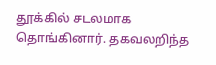தூக்கில் சடலமாக தொங்கினார். தகவலறிந்த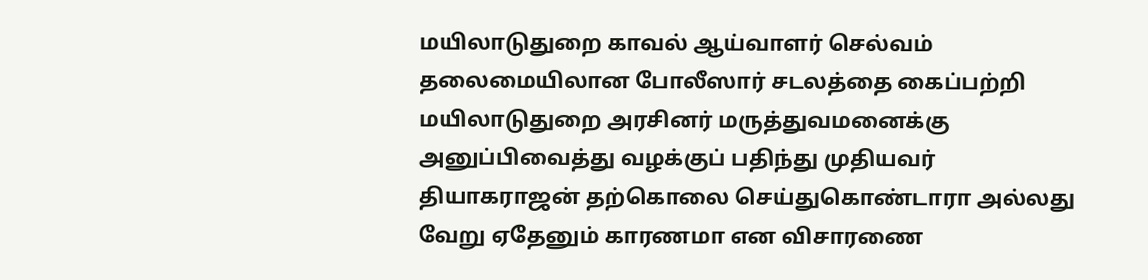மயிலாடுதுறை காவல் ஆய்வாளர் செல்வம் தலைமையிலான போலீஸார் சடலத்தை கைப்பற்றி மயிலாடுதுறை அரசினர் மருத்துவமனைக்கு அனுப்பிவைத்து வழக்குப் பதிந்து முதியவர் தியாகராஜன் தற்கொலை செய்துகொண்டாரா அல்லது வேறு ஏதேனும் காரணமா என விசாரணை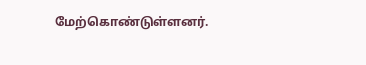மேற்கொண்டுள்ளனர்.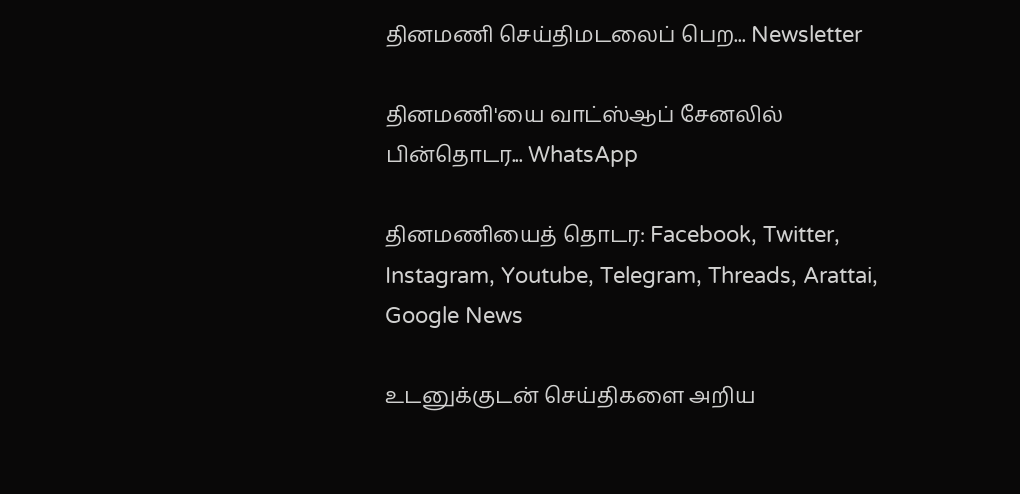தினமணி செய்திமடலைப் பெற... Newsletter

தினமணி'யை வாட்ஸ்ஆப் சேனலில் பின்தொடர... WhatsApp

தினமணியைத் தொடர: Facebook, Twitter, Instagram, Youtube, Telegram, Threads, Arattai, Google News

உடனுக்குடன் செய்திகளை அறிய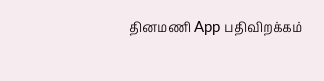தினமணி App பதிவிறக்கம்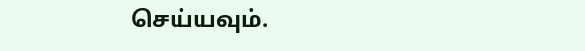செய்யவும்.